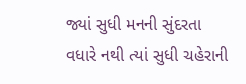જ્યાં સુધી મનની સુંદરતા વધારે નથી ત્યાં સુધી ચહેરાની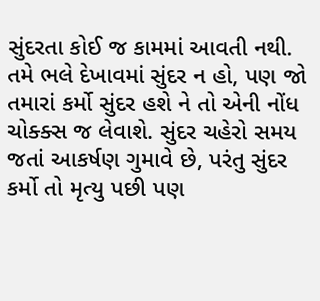સુંદરતા કોઈ જ કામમાં આવતી નથી. તમે ભલે દેખાવમાં સુંદર ન હો, પણ જો તમારાં કર્મો સુંદર હશે ને તો એની નોંધ ચોક્ક્સ જ લેવાશે. સુંદર ચહેરો સમય જતાં આકર્ષણ ગુમાવે છે, પરંતુ સુંદર કર્મો તો મૃત્યુ પછી પણ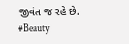જીવંત જ રહે છે.
#Beauty